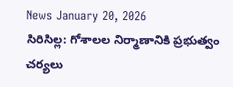News January 20, 2026
సిరిసిల్ల: గోశాలల నిర్మాణానికి ప్రభుత్వం చర్యలు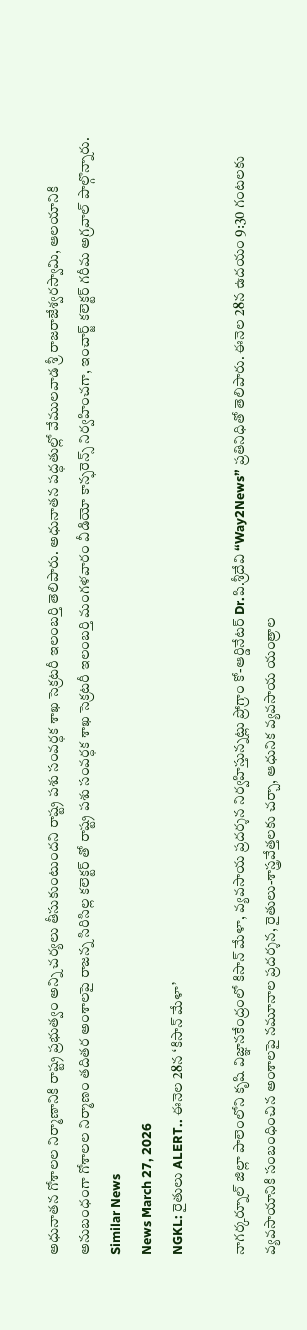అధునాతన గోశాలల నిర్మాణానికి రాష్ట్ర ప్రభుత్వం అన్ని చర్యలు తీసుకుంటుందని రాష్ట్ర పశు సంవర్ధక శాఖ సెక్రటరీ ఇలంబర్తి తెలిపారు. అధునాతన పద్ధతుల్లో వేములవాడ శ్రీ రాజరాజేశ్వరస్వామి, ఆలయానికి అనుబంధంగా గోశాలల నిర్మాణం తదితర అంశాలపై రాజన్న సిరిసిల్ల కలెక్టర్ తో రాష్ట్ర పశు సంవర్ధక శాఖ సెక్రటరీ ఇలంబర్తి మంగళవారం వీడియో కాన్ఫరెన్స్ నిర్వహించగా, ఇంచార్జ్ కలెక్టర్ గరీమ అగ్రవాల్ పాల్గొన్నారు.
Similar News
News March 27, 2026
NGKL: రైతులు ALERT.. ఈనెల 28న ‘కిసాన్ మేళా’

నాగర్కర్నూల్ జిల్లా పాలెంలోని కృషి విజ్ఞానకేంద్రంలో కిసాన్ మేళా, వ్యవసాయ ప్రదర్శన నిర్వహిస్తున్నట్లు ప్రోగ్రాం కో-ఆర్డినేటర్ Dr.పి.శ్రీదేవి “Way2News” ప్రతినిధితో తెలిపారు. ఈనెల 28న ఉదయం 9:30 గంటలకు వ్యవసాయానికి సంబంధించిన అంశాలపై నమూనాల ప్రదర్శన, రైతులు-శాస్త్రవేత్తలకు చర్చా, ఆధునిక వ్యవసాయ యంత్రాల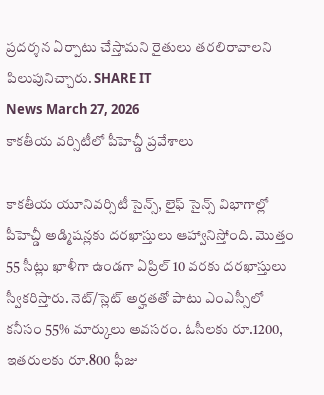ప్రదర్శన ఏర్పాటు చేస్తామని రైతులు తరలిరావాలని పిలుపునిచ్చారు. SHARE IT
News March 27, 2026
కాకతీయ వర్సిటీలో పీహెచ్డీ ప్రవేశాలు

కాకతీయ యూనివర్సిటీ సైన్స్, లైఫ్ సైన్స్ విభాగాల్లో పీహెచ్డీ అడ్మిషన్లకు దరఖాస్తులు ఆహ్వానిస్తోంది. మొత్తం 55 సీట్లు ఖాళీగా ఉండగా ఏప్రిల్ 10 వరకు దరఖాస్తులు స్వీకరిస్తారు. నెట్/స్లెట్ అర్హతతో పాటు ఎంఎస్సీలో కనీసం 55% మార్కులు అవసరం. ఓసీలకు రూ.1200, ఇతరులకు రూ.800 ఫీజు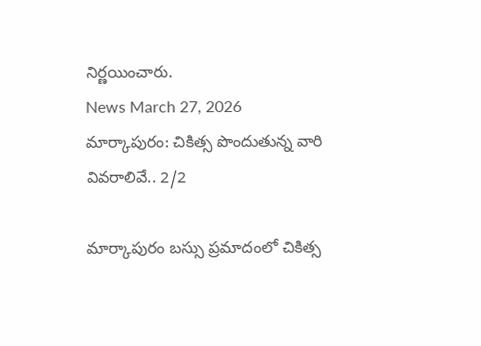నిర్ణయించారు.
News March 27, 2026
మార్కాపురం: చికిత్స పొందుతున్న వారి వివరాలివే.. 2/2

మార్కాపురం బస్సు ప్రమాదంలో చికిత్స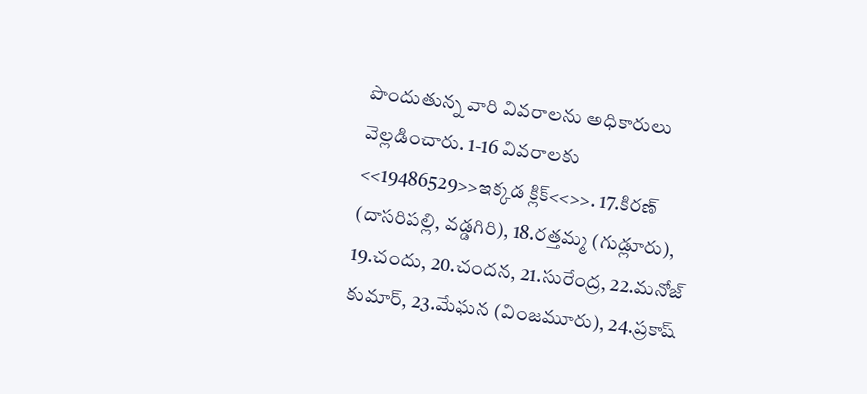పొందుతున్న వారి వివరాలను అధికారులు వెల్లడించారు. 1-16 వివరాలకు <<19486529>>ఇక్కడ క్లిక్<<>>. 17.కిరణ్ (దాసరిపల్లి, వడ్డగిరి), 18.రత్తమ్మ (గుడ్లూరు), 19.చందు, 20.చందన, 21.సురేంద్ర, 22.మనోజ్ కుమార్, 23.మేఘన (వింజమూరు), 24.ప్రకాష్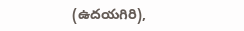(ఉదయగిరి),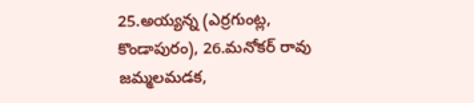25.అయ్యన్న (ఎర్రగుంట్ల, కొండాపురం), 26.మనోకర్ రావు జమ్మలమడక,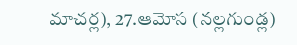మాచర్ల), 27.ఆమోస (నల్లగుండ్ల)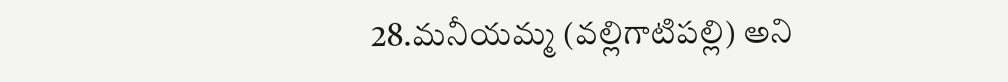28.మనీయమ్మ (వల్లిగాటిపల్లి) అని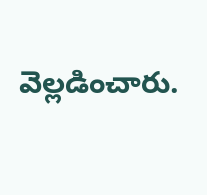వెల్లడించారు.